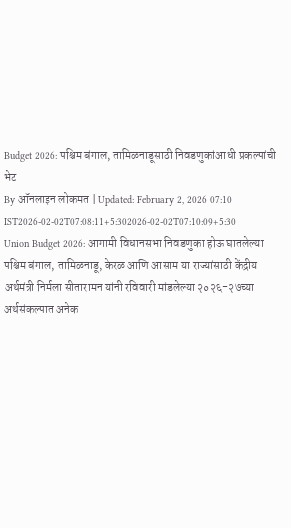Budget 2026: पश्चिम बंगाल, तामिळनाडूसाठी निवडणुकांआधी प्रकल्पांची भेट
By ऑनलाइन लोकमत | Updated: February 2, 2026 07:10 IST2026-02-02T07:08:11+5:302026-02-02T07:10:09+5:30
Union Budget 2026: आगामी विधानसभा निवडणुका होऊ घातलेल्या पश्चिम बंगाल, तामिळनाडू, केरळ आणि आसाम या राज्यांसाठी केंद्रीय अर्थमंत्री निर्मला सीतारामन यांनी रविवारी मांडलेल्या २०२६-२७च्या अर्थसंकल्पात अनेक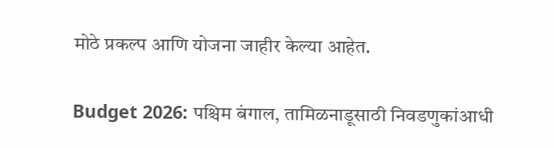मोठे प्रकल्प आणि योजना जाहीर केल्या आहेत.

Budget 2026: पश्चिम बंगाल, तामिळनाडूसाठी निवडणुकांआधी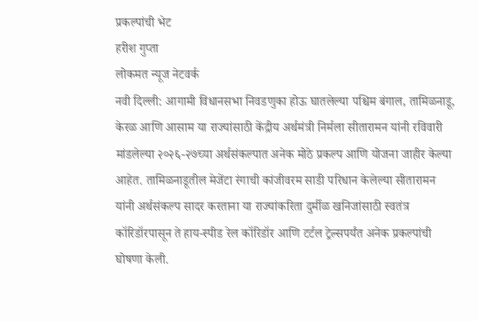प्रकल्पांची भेट
हरीश गुप्ता
लोकमत न्यूज नेटवर्क
नवी दिल्ली: आगामी विधानसभा निवडणुका होऊ घातलेल्या पश्चिम बंगाल, तामिळनाडू, केरळ आणि आसाम या राज्यांसाठी केंद्रीय अर्थमंत्री निर्मला सीतारामन यांनी रविवारी मांडलेल्या २०२६-२७च्या अर्थसंकल्पात अनेक मोठे प्रकल्प आणि योजना जाहीर केल्या आहेत. तामिळनाडूतील मेजेंटा रंगाची कांजीवरम साडी परिधान केलेल्या सीतारामन यांनी अर्थसंकल्प सादर करताना या राज्यांकरिता दुर्मीळ खनिजांसाठी स्वतंत्र कॉरिडॉरपासून ते हाय-स्पीड रेल कॉरिडॉर आणि टर्टल ट्रेल्सपर्यंत अनेक प्रकल्पांची घोषणा केली.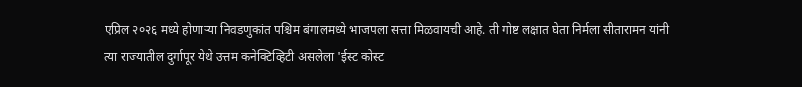एप्रिल २०२६ मध्ये होणाऱ्या निवडणुकांत पश्चिम बंगालमध्ये भाजपला सत्ता मिळवायची आहे. ती गोष्ट लक्षात घेता निर्मला सीतारामन यांनी त्या राज्यातील दुर्गापूर येथे उत्तम कनेक्टिव्हिटी असलेला 'ईस्ट कोस्ट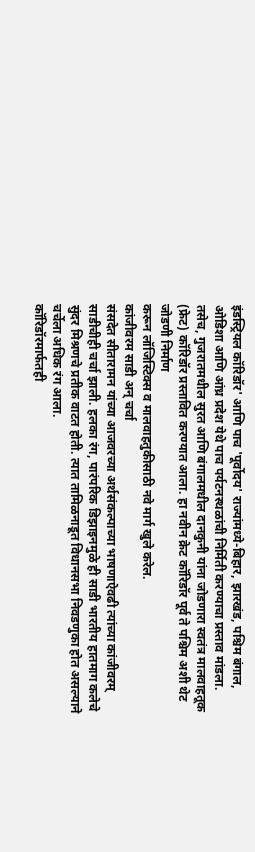इंडस्ट्रियल कॉरिडॉर' आणि पाच 'पूर्वोदय' राज्यांमध्ये-बिहार, झारखंड, पश्चिम बंगाल, ओडिशा आणि आंध्र प्रदेश येथे पाच पर्यटनस्थळांची निर्मिती करण्याचा प्रस्ताव मांडला. तसेच, गुजरातमधील सुरत आणि बंगालमधील दानकुनी यांना जोडणारा स्वतंत्र मालवाहतूक (फ्रेट) कॉरिडॉर प्रस्तावित करण्यात आला. हा नवीन क्रेट कॉरिडॉर पूर्व ते पश्चिम अशी थेट जोडणी निर्माण
करून लॉजिस्टिक्स व मालवाहतुकीसाठी नवे मार्ग खुले करेल.
कांजीवरम साडी अन् चर्चा
संसदेत सीतारामन यांच्या आजवरच्या अर्थसंकल्पाच्या भाषणाऐवढी त्यांच्या कांजीवरम् साडीचीही चर्चा झाली. हलका रंग, पारंपरिक डिझाइनमुळे ही साडी भारतीय हातमाग कलेचे सुंदर मिश्रणचे प्रतीक वाटत होती. त्यात तामिळनाडूत विधानसभा निवडणुका होत असल्याने चर्चेला अधिक रंग आला.
कॉरिडॉरमार्फतही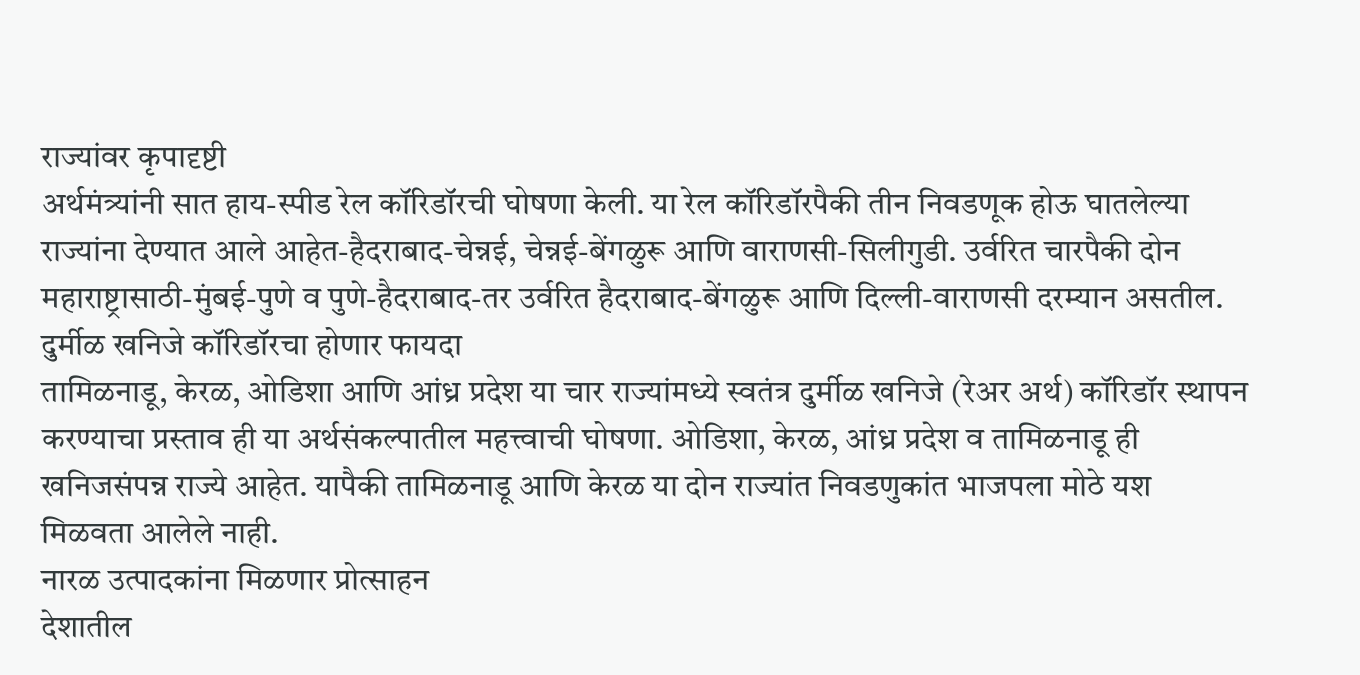राज्यांवर कृपादृष्टी
अर्थमंत्र्यांनी सात हाय-स्पीड रेल कॉरिडॉरची घोषणा केली. या रेल कॉरिडॉरपैकी तीन निवडणूक होऊ घातलेल्या राज्यांना देण्यात आले आहेत-हैदराबाद-चेन्नई, चेन्नई-बेंगळुरू आणि वाराणसी-सिलीगुडी. उर्वरित चारपैकी दोन महाराष्ट्रासाठी-मुंबई-पुणे व पुणे-हैदराबाद-तर उर्वरित हैदराबाद-बेंगळुरू आणि दिल्ली-वाराणसी दरम्यान असतील.
दुर्मीळ खनिजे कॉरिडॉरचा होणार फायदा
तामिळनाडू, केरळ, ओडिशा आणि आंध्र प्रदेश या चार राज्यांमध्ये स्वतंत्र दुर्मीळ खनिजे (रेअर अर्थ) कॉरिडॉर स्थापन करण्याचा प्रस्ताव ही या अर्थसंकल्पातील महत्त्वाची घोषणा. ओडिशा, केरळ, आंध्र प्रदेश व तामिळनाडू ही खनिजसंपन्न राज्ये आहेत. यापैकी तामिळनाडू आणि केरळ या दोन राज्यांत निवडणुकांत भाजपला मोठे यश मिळवता आलेले नाही.
नारळ उत्पादकांना मिळणार प्रोत्साहन
देशातील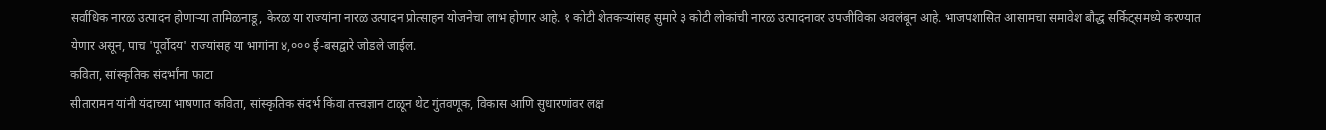सर्वाधिक नारळ उत्पादन होणाऱ्या तामिळनाडू, केरळ या राज्यांना नारळ उत्पादन प्रोत्साहन योजनेचा लाभ होणार आहे. १ कोटी शेतकऱ्यांसह सुमारे ३ कोटी लोकांची नारळ उत्पादनावर उपजीविका अवलंबून आहे. भाजपशासित आसामचा समावेश बौद्ध सर्किट्समध्ये करण्यात येणार असून, पाच 'पूर्वोदय' राज्यांसह या भागांना ४,००० ई-बसद्वारे जोडले जाईल.
कविता, सांस्कृतिक संदर्भांना फाटा
सीतारामन यांनी यंदाच्या भाषणात कविता, सांस्कृतिक संदर्भ किंवा तत्त्वज्ञान टाळून थेट गुंतवणूक, विकास आणि सुधारणांवर लक्ष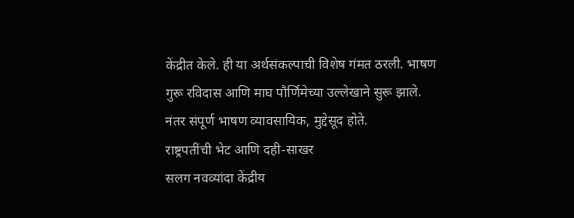केंद्रीत केले. ही या अर्थसंकल्पाची विशेष गंमत ठरली. भाषण गुरू रविदास आणि माघ पौर्णिमेच्या उल्लेखाने सुरू झाले. नंतर संपूर्ण भाषण व्यावसायिक, मुद्देसूद होते.
राष्ट्रपतींची भेट आणि दही-साखर
सलग नवव्यांदा केंद्रीय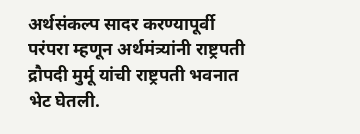अर्थसंकल्प सादर करण्यापूर्वी परंपरा म्हणून अर्थमंत्र्यांनी राष्ट्रपती द्रौपदी मुर्मू यांची राष्ट्रपती भवनात भेट घेतली.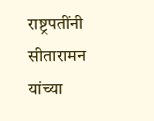राष्ट्रपतींनी सीतारामन यांच्या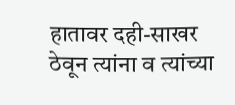हातावर दही-साखर ठेवून त्यांना व त्यांच्या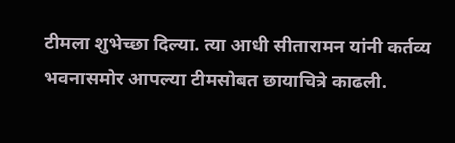टीमला शुभेच्छा दिल्या. त्या आधी सीतारामन यांनी कर्तव्य भवनासमोर आपल्या टीमसोबत छायाचित्रे काढली.